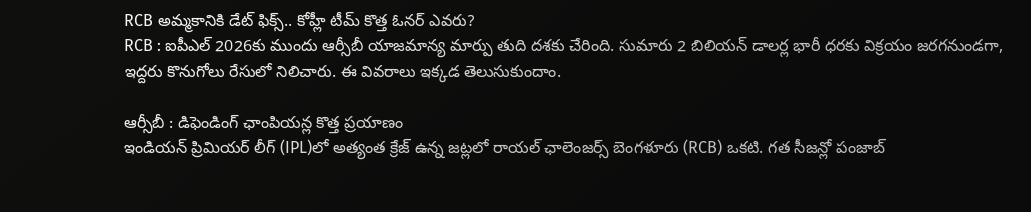RCB అమ్మకానికి డేట్ ఫిక్స్.. కోహ్లీ టీమ్ కొత్త ఓనర్ ఎవరు?
RCB : ఐపీఎల్ 2026కు ముందు ఆర్సీబీ యాజమాన్య మార్పు తుది దశకు చేరింది. సుమారు 2 బిలియన్ డాలర్ల భారీ ధరకు విక్రయం జరగనుండగా, ఇద్దరు కొనుగోలు రేసులో నిలిచారు. ఈ వివరాలు ఇక్కడ తెలుసుకుందాం.

ఆర్సీబీ : డిఫెండింగ్ ఛాంపియన్ల కొత్త ప్రయాణం
ఇండియన్ ప్రిమియర్ లీగ్ (IPL)లో అత్యంత క్రేజ్ ఉన్న జట్లలో రాయల్ ఛాలెంజర్స్ బెంగళూరు (RCB) ఒకటి. గత సీజన్లో పంజాబ్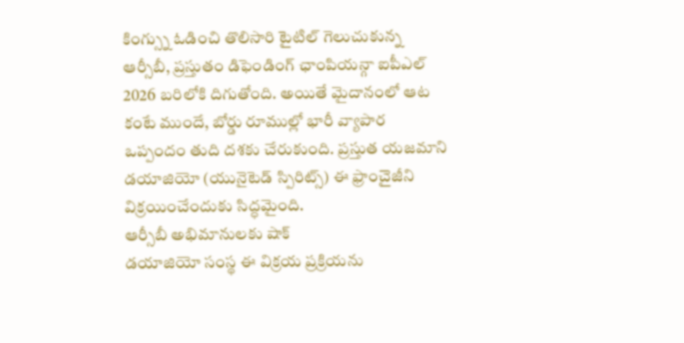కింగ్స్ను ఓడించి తొలిసారి టైటిల్ గెలుచుకున్న ఆర్సీబీ, ప్రస్తుతం డిఫెండింగ్ ఛాంపియన్గా ఐపీఎల్ 2026 బరిలోకి దిగుతోంది. అయితే మైదానంలో ఆట కంటే ముందే, బోర్డు రూముల్లో భారీ వ్యాపార ఒప్పందం తుది దశకు చేరుకుంది. ప్రస్తుత యజమాని డయాజియో (యునైటెడ్ స్పిరిట్స్) ఈ ఫ్రాంచైజీని విక్రయించేందుకు సిద్ధమైంది.
ఆర్సీబీ అభిమానులకు షాక్
డయాజియో సంస్థ ఈ విక్రయ ప్రక్రియను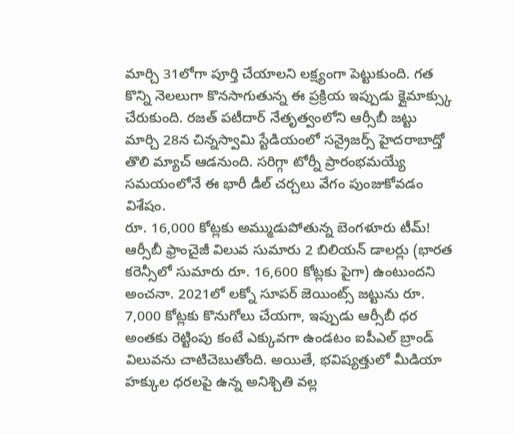మార్చి 31లోగా పూర్తి చేయాలని లక్ష్యంగా పెట్టుకుంది. గత కొన్ని నెలలుగా కొనసాగుతున్న ఈ ప్రక్రియ ఇప్పుడు క్లైమాక్స్కు చేరుకుంది. రజత్ పటీదార్ నేతృత్వంలోని ఆర్సీబీ జట్టు మార్చి 28న చిన్నస్వామి స్టేడియంలో సన్రైజర్స్ హైదరాబాద్తో తొలి మ్యాచ్ ఆడనుంది. సరిగ్గా టోర్నీ ప్రారంభమయ్యే సమయంలోనే ఈ భారీ డీల్ చర్చలు వేగం పుంజుకోవడం విశేషం.
రూ. 16,000 కోట్లకు అమ్ముడుపోతున్న బెంగళూరు టీమ్!
ఆర్సీబీ ఫ్రాంచైజీ విలువ సుమారు 2 బిలియన్ డాలర్లు (భారత కరెన్సీలో సుమారు రూ. 16,600 కోట్లకు పైగా) ఉంటుందని అంచనా. 2021లో లక్నో సూపర్ జెయింట్స్ జట్టును రూ. 7,000 కోట్లకు కొనుగోలు చేయగా, ఇప్పుడు ఆర్సీబీ ధర అంతకు రెట్టింపు కంటే ఎక్కువగా ఉండటం ఐపీఎల్ బ్రాండ్ విలువను చాటిచెబుతోంది. అయితే, భవిష్యత్తులో మీడియా హక్కుల ధరలపై ఉన్న అనిశ్చితి వల్ల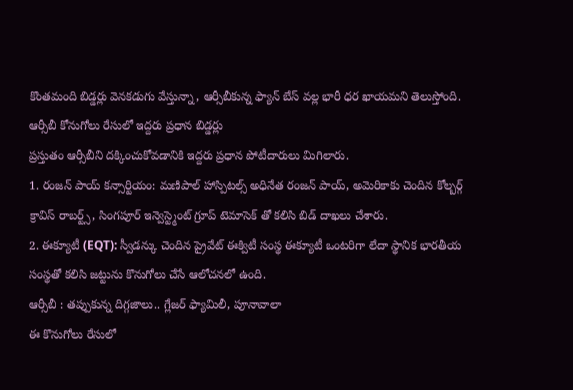కొంతమంది బిడ్డర్లు వెనకడుగు వేస్తున్నా, ఆర్సీబీకున్న ఫ్యాన్ బేస్ వల్ల భారీ ధర ఖాయమని తెలుస్తోంది.
ఆర్సీబీ కోనుగోలు రేసులో ఇద్దరు ప్రధాన బిడ్డర్లు
ప్రస్తుతం ఆర్సీబీని దక్కించుకోవడానికి ఇద్దరు ప్రధాన పోటీదారులు మిగిలారు.
1. రంజన్ పాయ్ కన్సార్టియం: మణిపాల్ హాస్పిటల్స్ అధినేత రంజన్ పాయ్, అమెరికాకు చెందిన కోల్బర్గ్ క్రావిస్ రాబర్ట్స్, సింగపూర్ ఇన్వెస్ట్మెంట్ గ్రూప్ టెమాసెక్ తో కలిసి బిడ్ దాఖలు చేశారు.
2. ఈక్యూటీ (EQT): స్వీడన్కు చెందిన ప్రైవేట్ ఈక్విటీ సంస్థ ఈక్యూటీ ఒంటరిగా లేదా స్థానిక భారతీయ సంస్థతో కలిసి జట్టును కొనుగోలు చేసే ఆలోచనలో ఉంది.
ఆర్సీబీ : తప్పుకున్న దిగ్గజాలు.. గ్లేజర్ ఫ్యామిలీ, పూనావాలా
ఈ కొనుగోలు రేసులో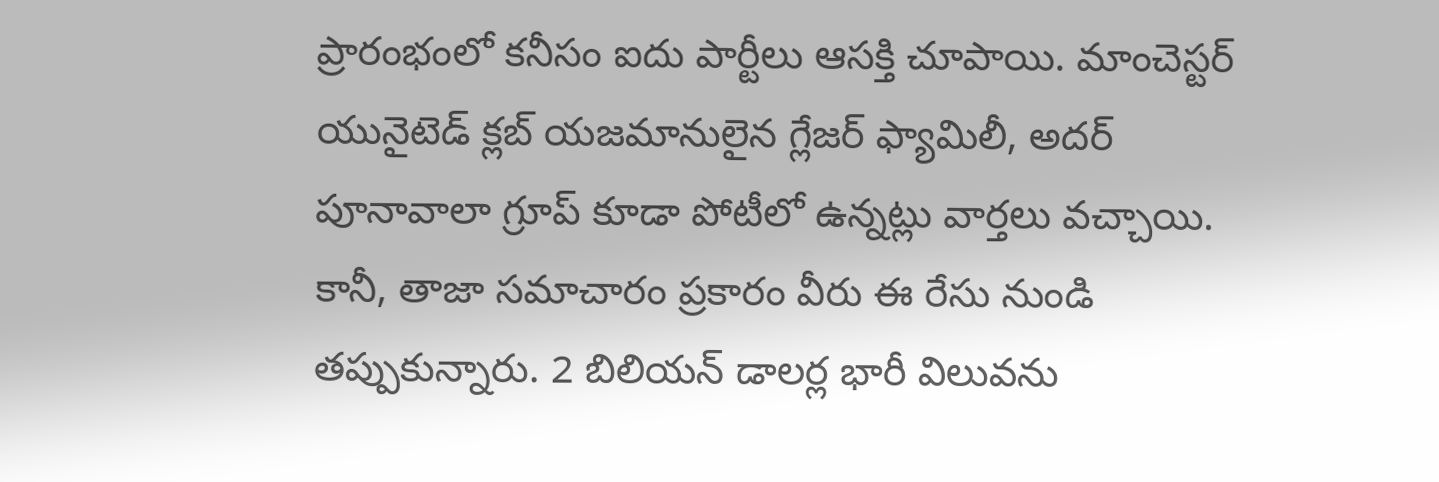ప్రారంభంలో కనీసం ఐదు పార్టీలు ఆసక్తి చూపాయి. మాంచెస్టర్ యునైటెడ్ క్లబ్ యజమానులైన గ్లేజర్ ఫ్యామిలీ, అదర్ పూనావాలా గ్రూప్ కూడా పోటీలో ఉన్నట్లు వార్తలు వచ్చాయి. కానీ, తాజా సమాచారం ప్రకారం వీరు ఈ రేసు నుండి తప్పుకున్నారు. 2 బిలియన్ డాలర్ల భారీ విలువను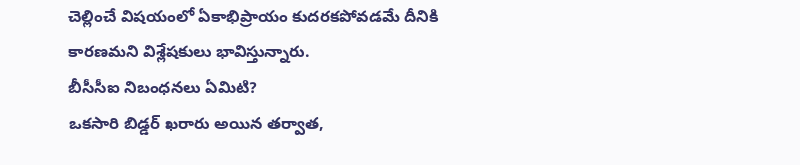చెల్లించే విషయంలో ఏకాభిప్రాయం కుదరకపోవడమే దీనికి కారణమని విశ్లేషకులు భావిస్తున్నారు.
బీసీసీఐ నిబంధనలు ఏమిటి?
ఒకసారి బిడ్డర్ ఖరారు అయిన తర్వాత,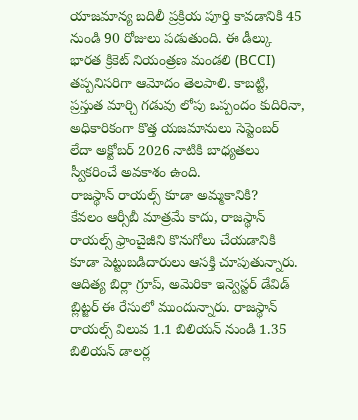యాజమాన్య బదిలీ ప్రక్రియ పూర్తి కావడానికి 45 నుండి 90 రోజులు పడుతుంది. ఈ డీల్కు భారత క్రికెట్ నియంత్రణ మండలి (BCCI) తప్పనిసరిగా ఆమోదం తెలపాలి. కాబట్టి, ప్రస్తుత మార్చి గడువు లోపు ఒప్పందం కుదిరినా, అధికారికంగా కొత్త యజమానులు సెప్టెంబర్ లేదా అక్టోబర్ 2026 నాటికి బాధ్యతలు స్వీకరించే అవకాశం ఉంది.
రాజస్థాన్ రాయల్స్ కూడా అమ్మకానికి?
కేవలం ఆర్సీబీ మాత్రమే కాదు, రాజస్థాన్ రాయల్స్ ఫ్రాంచైజీని కొనుగోలు చేయడానికి కూడా పెట్టుబడిదారులు ఆసక్తి చూపుతున్నారు. ఆదిత్య బిర్లా గ్రూప్, అమెరికా ఇన్వెస్టర్ డేవిడ్ బ్లిట్జర్ ఈ రేసులో ముందున్నారు. రాజస్థాన్ రాయల్స్ విలువ 1.1 బిలియన్ నుండి 1.35 బిలియన్ డాలర్ల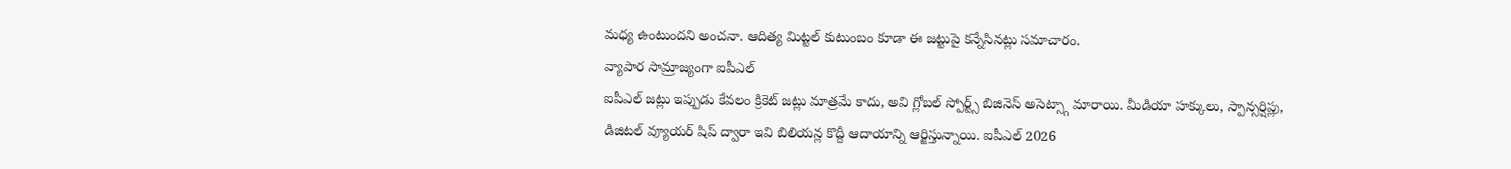మధ్య ఉంటుందని అంచనా. ఆదిత్య మిట్టల్ కుటుంబం కూడా ఈ జట్టుపై కన్నేసినట్లు సమాచారం.
వ్యాపార సామ్రాజ్యంగా ఐపీఎల్
ఐపీఎల్ జట్లు ఇప్పుడు కేవలం క్రికెట్ జట్లు మాత్రమే కాదు, అవి గ్లోబల్ స్పోర్ట్స్ బిజినెస్ అసెట్స్గా మారాయి. మీడియా హక్కులు, స్పాన్సర్షిప్లు, డిజిటల్ వ్యూయర్ షిప్ ద్వారా ఇవి బిలియన్ల కొద్దీ ఆదాయాన్ని ఆర్జిస్తున్నాయి. ఐపీఎల్ 2026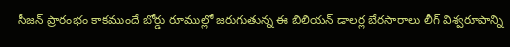సీజన్ ప్రారంభం కాకముందే బోర్డు రూముల్లో జరుగుతున్న ఈ బిలియన్ డాలర్ల బేరసారాలు లీగ్ విశ్వరూపాన్ని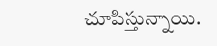చూపిస్తున్నాయి.